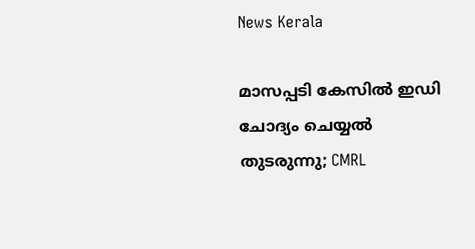News Kerala

മാസപ്പടി കേസില്‍ ഇഡി ചോദ്യം ചെയ്യല്‍ തുടരുന്നു; CMRL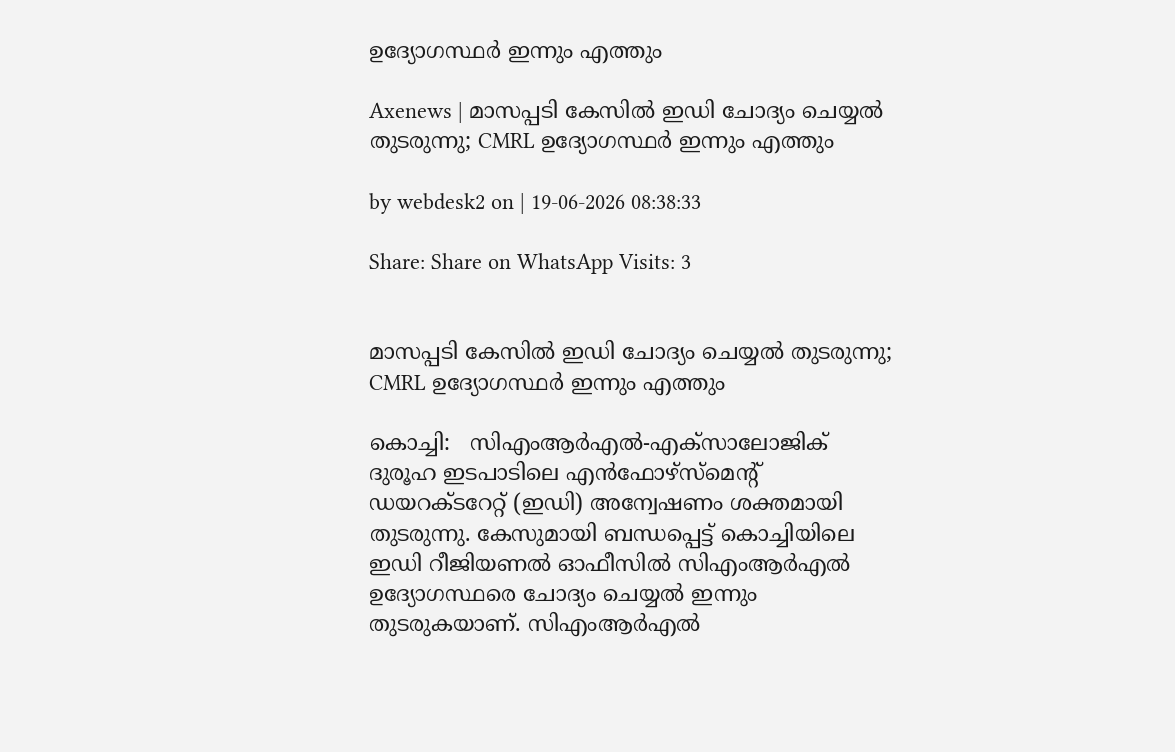ഉദ്യോഗസ്ഥര്‍ ഇന്നും എത്തും

Axenews | മാസപ്പടി കേസില്‍ ഇഡി ചോദ്യം ചെയ്യല്‍ തുടരുന്നു; CMRL ഉദ്യോഗസ്ഥര്‍ ഇന്നും എത്തും

by webdesk2 on | 19-06-2026 08:38:33

Share: Share on WhatsApp Visits: 3


മാസപ്പടി കേസില്‍ ഇഡി ചോദ്യം ചെയ്യല്‍ തുടരുന്നു; CMRL ഉദ്യോഗസ്ഥര്‍ ഇന്നും എത്തും

കൊച്ചി:   സിഎംആര്‍എല്‍-എക്‌സാലോജിക് ദുരൂഹ ഇടപാടിലെ എന്‍ഫോഴ്‌സ്‌മെന്റ് ഡയറക്ടറേറ്റ് (ഇഡി) അന്വേഷണം ശക്തമായി തുടരുന്നു. കേസുമായി ബന്ധപ്പെട്ട് കൊച്ചിയിലെ ഇഡി റീജിയണല്‍ ഓഫീസില്‍ സിഎംആര്‍എല്‍ ഉദ്യോഗസ്ഥരെ ചോദ്യം ചെയ്യല്‍ ഇന്നും തുടരുകയാണ്. സിഎംആര്‍എല്‍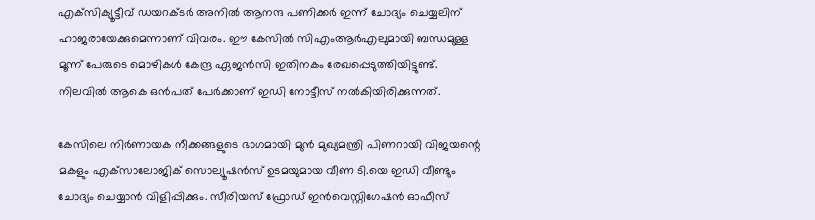എക്‌സിക്യൂട്ടീവ് ഡയറക്ടര്‍ അനില്‍ ആനന്ദ പണിക്കര്‍ ഇന്ന് ചോദ്യം ചെയ്യലിന് ഹാജരായേക്കുമെന്നാണ് വിവരം. ഈ കേസില്‍ സിഎംആര്‍എലുമായി ബന്ധമുള്ള മൂന്ന് പേരുടെ മൊഴികള്‍ കേന്ദ്ര ഏജന്‍സി ഇതിനകം രേഖപ്പെടുത്തിയിട്ടുണ്ട്. നിലവില്‍ ആകെ ഒന്‍പത് പേര്‍ക്കാണ് ഇഡി നോട്ടീസ് നല്‍കിയിരിക്കുന്നത്.

കേസിലെ നിര്‍ണായക നീക്കങ്ങളുടെ ഭാഗമായി മുന്‍ മുഖ്യമന്ത്രി പിണറായി വിജയന്റെ മകളും എക്‌സാലോജിക് സൊല്യൂഷന്‍സ് ഉടമയുമായ വീണ ടി.യെ ഇഡി വീണ്ടും ചോദ്യം ചെയ്യാന്‍ വിളിപ്പിക്കും. സീരിയസ് ഫ്രോഡ് ഇന്‍വെസ്റ്റിഗേഷന്‍ ഓഫീസ്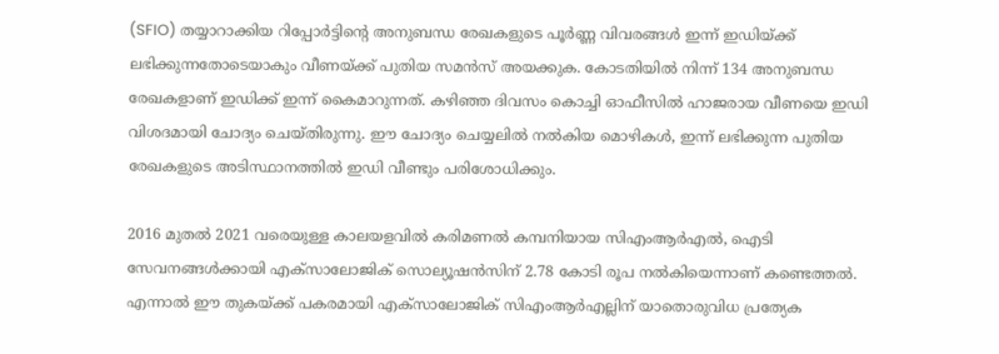(SFIO) തയ്യാറാക്കിയ റിപ്പോര്‍ട്ടിന്റെ അനുബന്ധ രേഖകളുടെ പൂര്‍ണ്ണ വിവരങ്ങള്‍ ഇന്ന് ഇഡിയ്ക്ക് ലഭിക്കുന്നതോടെയാകും വീണയ്ക്ക് പുതിയ സമന്‍സ് അയക്കുക. കോടതിയില്‍ നിന്ന് 134 അനുബന്ധ രേഖകളാണ് ഇഡിക്ക് ഇന്ന് കൈമാറുന്നത്. കഴിഞ്ഞ ദിവസം കൊച്ചി ഓഫീസില്‍ ഹാജരായ വീണയെ ഇഡി വിശദമായി ചോദ്യം ചെയ്തിരുന്നു. ഈ ചോദ്യം ചെയ്യലില്‍ നല്‍കിയ മൊഴികള്‍, ഇന്ന് ലഭിക്കുന്ന പുതിയ രേഖകളുടെ അടിസ്ഥാനത്തില്‍ ഇഡി വീണ്ടും പരിശോധിക്കും.

2016 മുതല്‍ 2021 വരെയുള്ള കാലയളവില്‍ കരിമണല്‍ കമ്പനിയായ സിഎംആര്‍എല്‍, ഐടി സേവനങ്ങള്‍ക്കായി എക്‌സാലോജിക് സൊല്യൂഷന്‍സിന് 2.78 കോടി രൂപ നല്‍കിയെന്നാണ് കണ്ടെത്തല്‍. എന്നാല്‍ ഈ തുകയ്ക്ക് പകരമായി എക്‌സാലോജിക് സിഎംആര്‍എല്ലിന് യാതൊരുവിധ പ്രത്യേക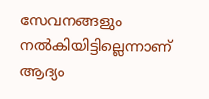സേവനങ്ങളും നല്‍കിയിട്ടില്ലെന്നാണ് ആദ്യം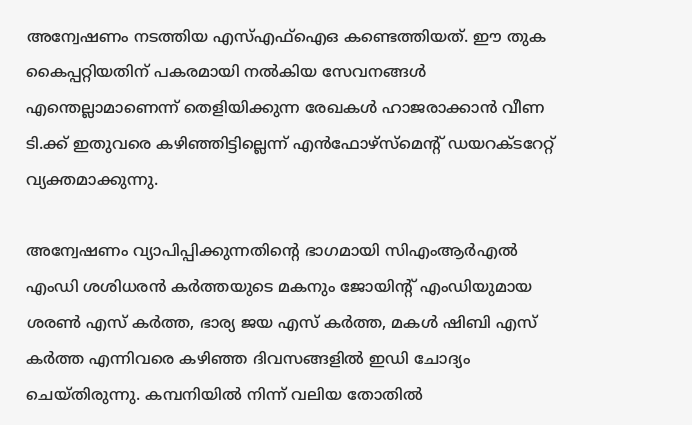അന്വേഷണം നടത്തിയ എസ്എഫ്‌ഐഒ കണ്ടെത്തിയത്. ഈ തുക കൈപ്പറ്റിയതിന് പകരമായി നല്‍കിയ സേവനങ്ങള്‍ എന്തെല്ലാമാണെന്ന് തെളിയിക്കുന്ന രേഖകള്‍ ഹാജരാക്കാന്‍ വീണ ടി.ക്ക് ഇതുവരെ കഴിഞ്ഞിട്ടില്ലെന്ന് എന്‍ഫോഴ്‌സ്‌മെന്റ് ഡയറക്ടറേറ്റ് വ്യക്തമാക്കുന്നു.

അന്വേഷണം വ്യാപിപ്പിക്കുന്നതിന്റെ ഭാഗമായി സിഎംആര്‍എല്‍ എംഡി ശശിധരന്‍ കര്‍ത്തയുടെ മകനും ജോയിന്റ് എംഡിയുമായ ശരണ്‍ എസ് കര്‍ത്ത, ഭാര്യ ജയ എസ് കര്‍ത്ത, മകള്‍ ഷിബി എസ് കര്‍ത്ത എന്നിവരെ കഴിഞ്ഞ ദിവസങ്ങളില്‍ ഇഡി ചോദ്യം ചെയ്തിരുന്നു. കമ്പനിയില്‍ നിന്ന് വലിയ തോതില്‍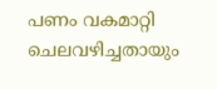പണം വകമാറ്റി ചെലവഴിച്ചതായും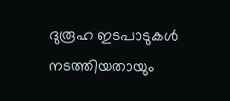ദുരൂഹ ഇടപാടുകള്‍ നടത്തിയതായും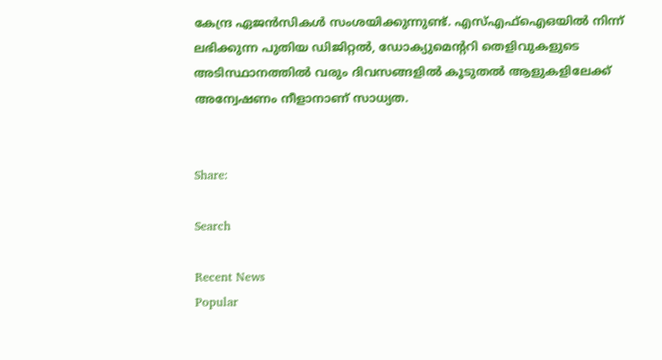കേന്ദ്ര ഏജന്‍സികള്‍ സംശയിക്കുന്നുണ്ട്. എസ്എഫ്‌ഐഒയില്‍ നിന്ന് ലഭിക്കുന്ന പുതിയ ഡിജിറ്റല്‍, ഡോക്യുമെന്ററി തെളിവുകളുടെ അടിസ്ഥാനത്തില്‍ വരും ദിവസങ്ങളില്‍ കൂടുതല്‍ ആളുകളിലേക്ക് അന്വേഷണം നീളാനാണ് സാധ്യത.


Share:

Search

Recent News
Popular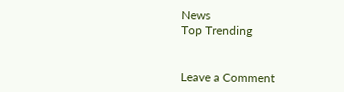News
Top Trending


Leave a Comment